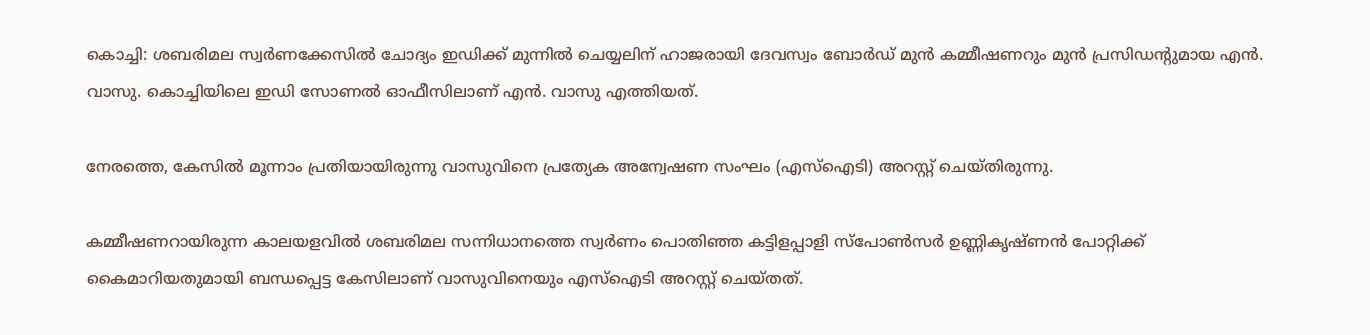കൊച്ചി: ശബരിമല സ്വർണക്കേസിൽ ചോദ്യം ഇഡിക്ക് മുന്നിൽ ചെയ്യലിന് ഹാജരായി ദേവസ്വം ബോർഡ് മുൻ കമ്മീഷണറും മുൻ പ്രസിഡന്‍റുമായ എൻ. വാസു. കൊച്ചിയിലെ ഇഡി സോണൽ ഓഫീസിലാണ് എൻ. വാസു എത്തിയത്.

നേരത്തെ, കേസിൽ മൂന്നാം പ്രതിയായിരുന്നു വാസുവിനെ പ്രത്യേക അന്വേഷണ സംഘം (എസ്ഐടി) അറസ്റ്റ് ചെയ്തിരുന്നു.

കമ്മീഷണറായിരുന്ന കാലയളവിൽ ശബരിമല സന്നിധാനത്തെ സ്വർണം പൊതിഞ്ഞ കട്ടിളപ്പാളി സ്പോൺസർ ഉണ്ണികൃഷ്ണൻ പോറ്റിക്ക് കൈമാറിയതുമായി ബന്ധപ്പെട്ട കേസിലാണ് വാസുവിനെയും എസ്ഐടി അറസ്റ്റ് ചെയ്തത്.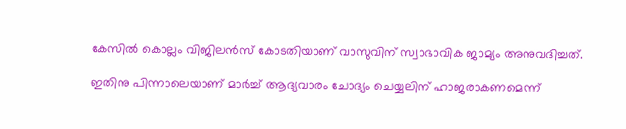കേസിൽ കൊല്ലം വിജിലൻസ് കോടതിയാണ് വാസുവിന് സ്വാഭാവിക ജാമ്യം അനുവദിച്ചത്.

ഇതിനു പിന്നാലെയാണ് മാർച്ച് ആദ്യവാരം ചോദ്യം ചെയ്യലിന് ഹാജരാകണമെന്ന്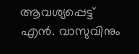ആവശ്യപ്പെട്ട് എൻ. വാസുവിനും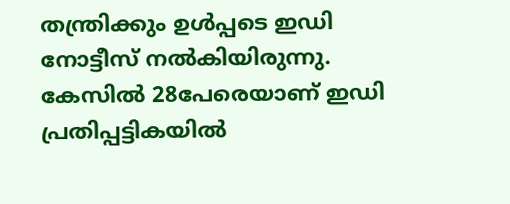തന്ത്രിക്കും ഉൾപ്പടെ ഇഡി നോട്ടീസ് നൽകിയിരുന്നു. കേസിൽ 28പേരെയാണ് ഇഡി പ്രതിപ്പട്ടികയിൽ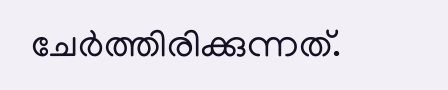ചേർത്തിരിക്കുന്നത്.